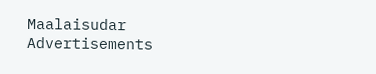Maalaisudar
Advertisements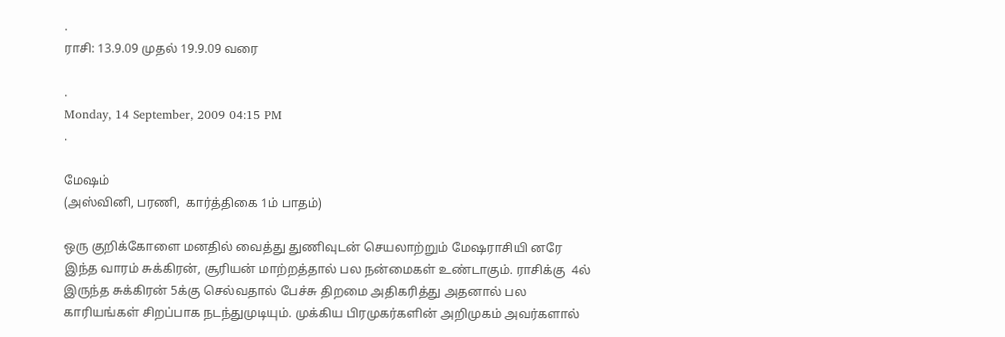.
ராசி: 13.9.09 முதல் 19.9.09 வரை

.
Monday, 14 September, 2009 04:15 PM
.

மேஷம்
(அஸ்வினி, பரணி,  கார்த்திகை 1ம் பாதம்)

ஒரு குறிக்கோளை மனதில் வைத்து துணிவுடன் செயலாற்றும் மேஷராசியி னரே இந்த வாரம் சுக்கிரன், சூரியன் மாற்றத்தால் பல நன்மைகள் உண்டாகும். ராசிக்கு  4ல் இருந்த சுக்கிரன் 5க்கு செல்வதால் பேச்சு திறமை அதிகரித்து அதனால் பல காரியங்கள் சிறப்பாக நடந்துமுடியும். முக்கிய பிரமுகர்களின் அறிமுகம் அவர்களால்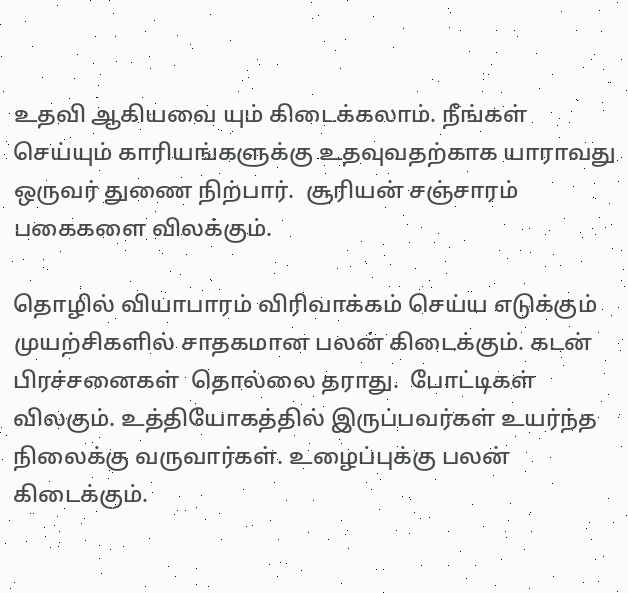உதவி ஆகியவை யும் கிடைக்கலாம். நீங்கள் செய்யும் காரியங்களுக்கு உதவுவதற்காக யாராவது ஒருவர் துணை நிற்பார்.  சூரியன் சஞ்சாரம் பகைகளை விலக்கும்.

தொழில் வியாபாரம் விரிவாக்கம் செய்ய எடுக்கும் முயற்சிகளில் சாதகமான பலன் கிடைக்கும். கடன் பிரச்சனைகள்  தொல்லை தராது.  போட்டிகள் விலகும். உத்தியோகத்தில் இருப்பவர்கள் உயர்ந்த நிலைக்கு வருவார்கள். உழைப்புக்கு பலன் கிடைக்கும்.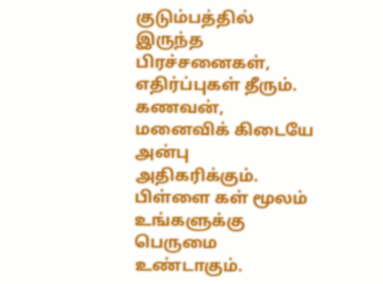குடும்பத்தில் இருந்த பிரச்சனைகள், எதிர்ப்புகள் தீரும். கணவன், மனைவிக் கிடையே அன்பு அதிகரிக்கும். பிள்ளை கள் மூலம் உங்களுக்கு பெருமை உண்டாகும்.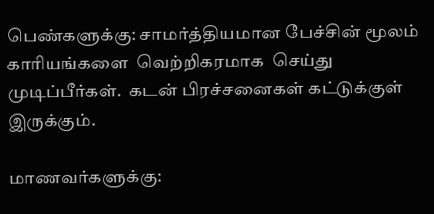பெண்களுக்கு: சாமர்த்தியமான பேச்சின் மூலம் காரியங்களை  வெற்றிகரமாக  செய்து முடிப்பீர்கள்.  கடன் பிரச்சனைகள் கட்டுக்குள் இருக்கும்.

மாணவர்களுக்கு: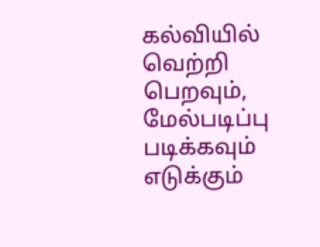கல்வியில் வெற்றி பெறவும், மேல்படிப்பு படிக்கவும் எடுக்கும்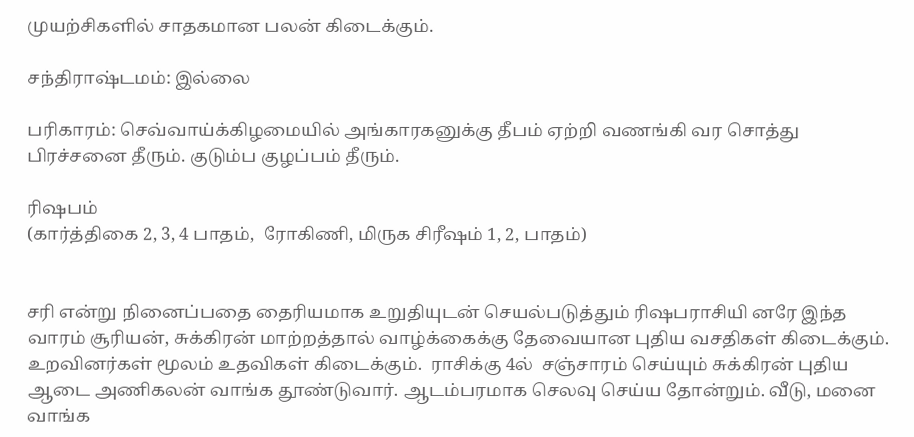முயற்சிகளில் சாதகமான பலன் கிடைக்கும்.

சந்திராஷ்டமம்: இல்லை

பரிகாரம்: செவ்வாய்க்கிழமையில் அங்காரகனுக்கு தீபம் ஏற்றி வணங்கி வர சொத்து பிரச்சனை தீரும். குடும்ப குழப்பம் தீரும்.

ரிஷபம்
(கார்த்திகை 2, 3, 4 பாதம்,  ரோகிணி, மிருக சிரீஷம் 1, 2, பாதம்)


சரி என்று நினைப்பதை தைரியமாக உறுதியுடன் செயல்படுத்தும் ரிஷபராசியி னரே இந்த வாரம் சூரியன், சுக்கிரன் மாற்றத்தால் வாழ்க்கைக்கு தேவையான புதிய வசதிகள் கிடைக்கும். உறவினர்கள் மூலம் உதவிகள் கிடைக்கும்.  ராசிக்கு 4ல்  சஞ்சாரம் செய்யும் சுக்கிரன் புதிய ஆடை அணிகலன் வாங்க தூண்டுவார். ஆடம்பரமாக செலவு செய்ய தோன்றும். வீடு, மனை வாங்க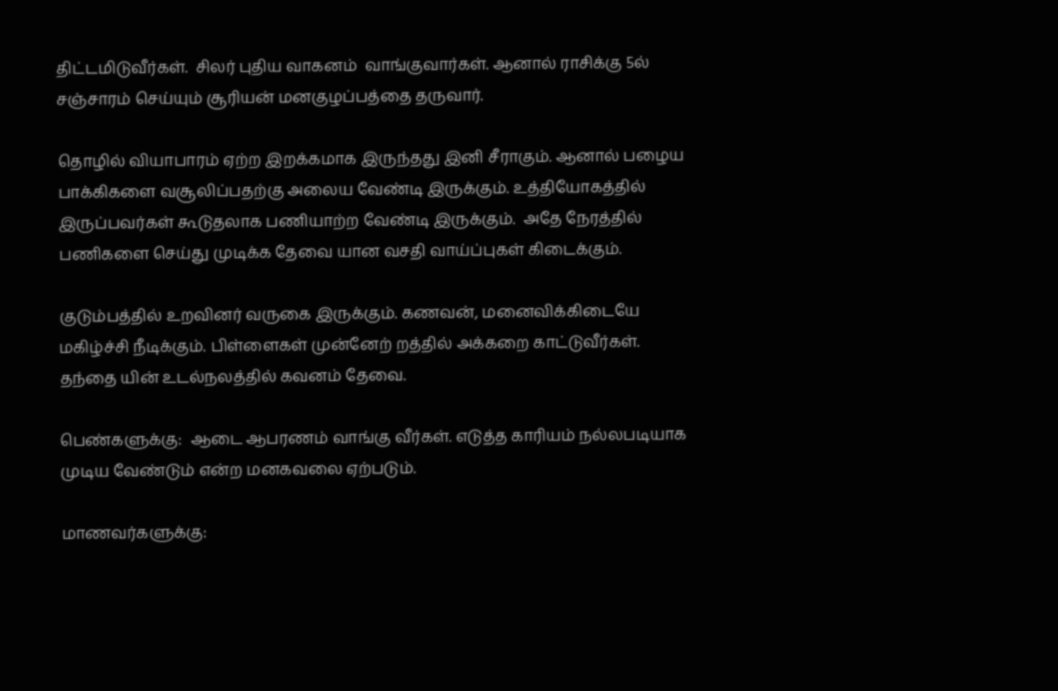திட்டமிடுவீர்கள்.  சிலர் புதிய வாகனம்  வாங்குவார்கள். ஆனால் ராசிக்கு 5ல் சஞ்சாரம் செய்யும் சூரியன் மனகுழப்பத்தை தருவார்.

தொழில் வியாபாரம் ஏற்ற இறக்கமாக இருந்தது இனி சீராகும். ஆனால் பழைய பாக்கிகளை வசூலிப்பதற்கு அலைய வேண்டி இருக்கும். உத்தியோகத்தில் இருப்பவர்கள் கூடுதலாக பணியாற்ற வேண்டி இருக்கும்.  அதே நேரத்தில் பணிகளை செய்து முடிக்க தேவை யான வசதி வாய்ப்புகள் கிடைக்கும்.

குடும்பத்தில் உறவினர் வருகை இருக்கும். கணவன், மனைவிக்கிடையே மகிழ்ச்சி நீடிக்கும். பிள்ளைகள் முன்னேற் றத்தில் அக்கறை காட்டுவீர்கள். தந்தை யின் உடல்நலத்தில் கவனம் தேவை.

பெண்களுக்கு:  ஆடை ஆபரணம் வாங்கு வீர்கள். எடுத்த காரியம் நல்லபடியாக முடிய வேண்டும் என்ற மனகவலை ஏற்படும்.

மாணவர்களுக்கு: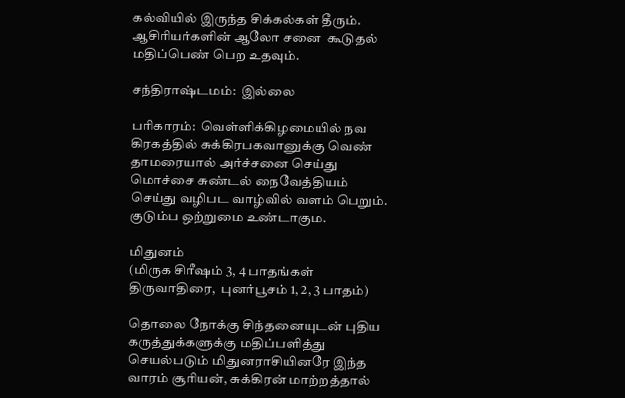கல்வியில் இருந்த சிக்கல்கள் தீரும். ஆசிரியர்களின் ஆலோ சனை  கூடுதல் மதிப்பெண் பெற உதவும்.

சந்திராஷ்டமம்:  இல்லை

பரிகாரம்:  வெள்ளிக்கிழமையில் நவ கிரகத்தில் சுக்கிரபகவானுக்கு வெண் தாமரையால் அர்ச்சனை செய்து மொச்சை சுண்டல் நைவேத்தியம் செய்து வழிபட வாழ்வில் வளம் பெறும். குடும்ப ஒற்றுமை உண்டாகும.

மிதுனம்
(மிருக சிரீஷம் 3, 4 பாதங்கள்  திருவாதிரை,  புனர்பூசம் 1, 2, 3 பாதம்)

தொலை நோக்கு சிந்தனையுடன் புதிய கருத்துக்களுக்கு மதிப்பளித்து செயல்படும் மிதுனராசியினரே இந்த வாரம் சூரியன், சுக்கிரன் மாற்றத்தால்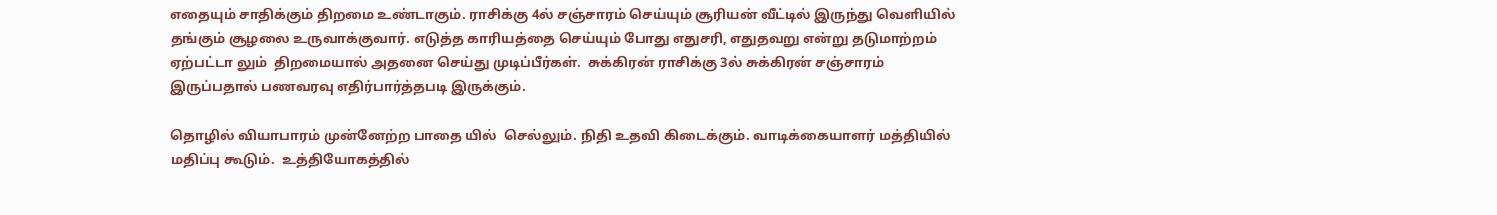எதையும் சாதிக்கும் திறமை உண்டாகும். ராசிக்கு 4ல் சஞ்சாரம் செய்யும் சூரியன் வீட்டில் இருந்து வெளியில் தங்கும் சூழலை உருவாக்குவார். எடுத்த காரியத்தை செய்யும் போது எதுசரி, எதுதவறு என்று தடுமாற்றம் ஏற்பட்டா லும்  திறமையால் அதனை செய்து முடிப்பீர்கள்.  சுக்கிரன் ராசிக்கு 3ல் சுக்கிரன் சஞ்சாரம் இருப்பதால் பணவரவு எதிர்பார்த்தபடி இருக்கும்.

தொழில் வியாபாரம் முன்னேற்ற பாதை யில்  செல்லும். நிதி உதவி கிடைக்கும். வாடிக்கையாளர் மத்தியில் மதிப்பு கூடும்.  உத்தியோகத்தில்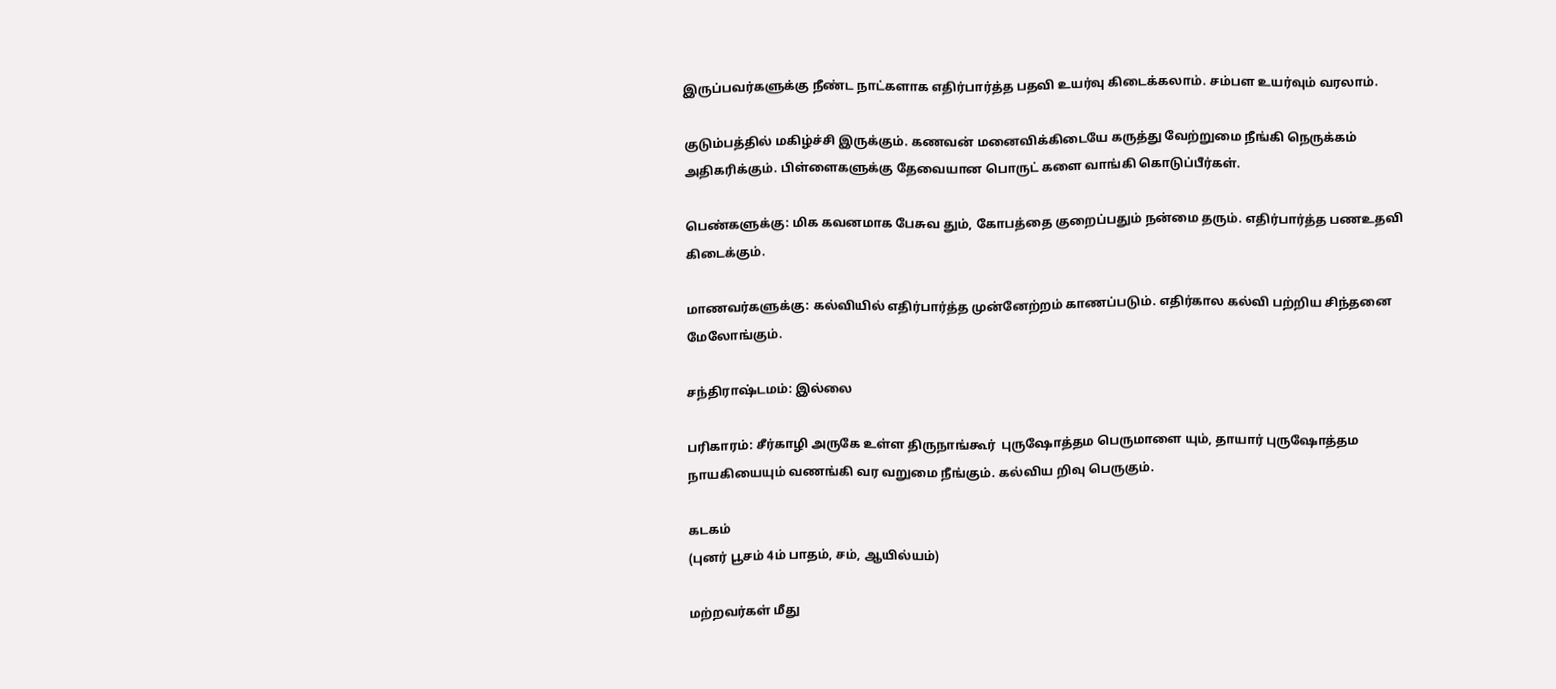இருப்பவர்களுக்கு நீண்ட நாட்களாக எதிர்பார்த்த பதவி உயர்வு கிடைக்கலாம். சம்பள உயர்வும் வரலாம்.

குடும்பத்தில் மகிழ்ச்சி இருக்கும். கணவன் மனைவிக்கிடையே கருத்து வேற்றுமை நீங்கி நெருக்கம் அதிகரிக்கும். பிள்ளைகளுக்கு தேவையான பொருட் களை வாங்கி கொடுப்பீர்கள்.

பெண்களுக்கு: மிக கவனமாக பேசுவ தும், கோபத்தை குறைப்பதும் நன்மை தரும். எதிர்பார்த்த பணஉதவி கிடைக்கும்.

மாணவர்களுக்கு: கல்வியில் எதிர்பார்த்த முன்னேற்றம் காணப்படும். எதிர்கால கல்வி பற்றிய சிந்தனை மேலோங்கும்.

சந்திராஷ்டமம்: இல்லை

பரிகாரம்: சீர்காழி அருகே உள்ள திருநாங்கூர்  புருஷோத்தம பெருமாளை யும், தாயார் புருஷோத்தம நாயகியையும் வணங்கி வர வறுமை நீங்கும். கல்விய றிவு பெருகும்.

கடகம்
(புனர் பூசம் 4ம் பாதம், சம், ஆயில்யம்)

மற்றவர்கள் மீது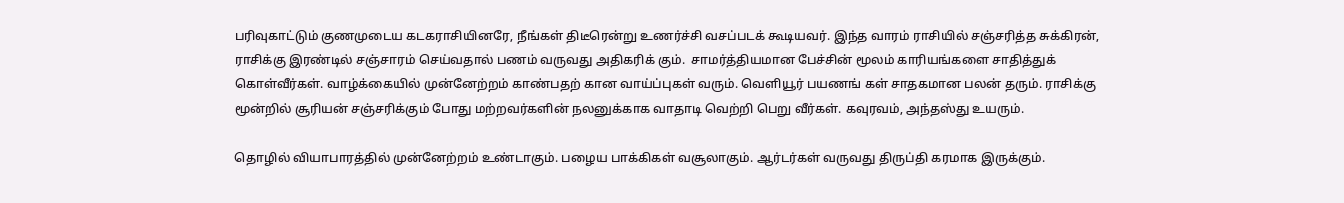பரிவுகாட்டும் குணமுடைய கடகராசியினரே, நீங்கள் திடீரென்று உணர்ச்சி வசப்படக் கூடியவர். இந்த வாரம் ராசியில் சஞ்சரித்த சுக்கிரன், ராசிக்கு இரண்டில் சஞ்சாரம் செய்வதால் பணம் வருவது அதிகரிக் கும்.  சாமர்த்தியமான பேச்சின் மூலம் காரியங்களை சாதித்துக் கொள்வீர்கள். வாழ்க்கையில் முன்னேற்றம் காண்பதற் கான வாய்ப்புகள் வரும். வெளியூர் பயணங் கள் சாதகமான பலன் தரும். ராசிக்கு மூன்றில் சூரியன் சஞ்சரிக்கும் போது மற்றவர்களின் நலனுக்காக வாதாடி வெற்றி பெறு வீர்கள். கவுரவம், அந்தஸ்து உயரும்.

தொழில் வியாபாரத்தில் முன்னேற்றம் உண்டாகும். பழைய பாக்கிகள் வசூலாகும். ஆர்டர்கள் வருவது திருப்தி கரமாக இருக்கும்.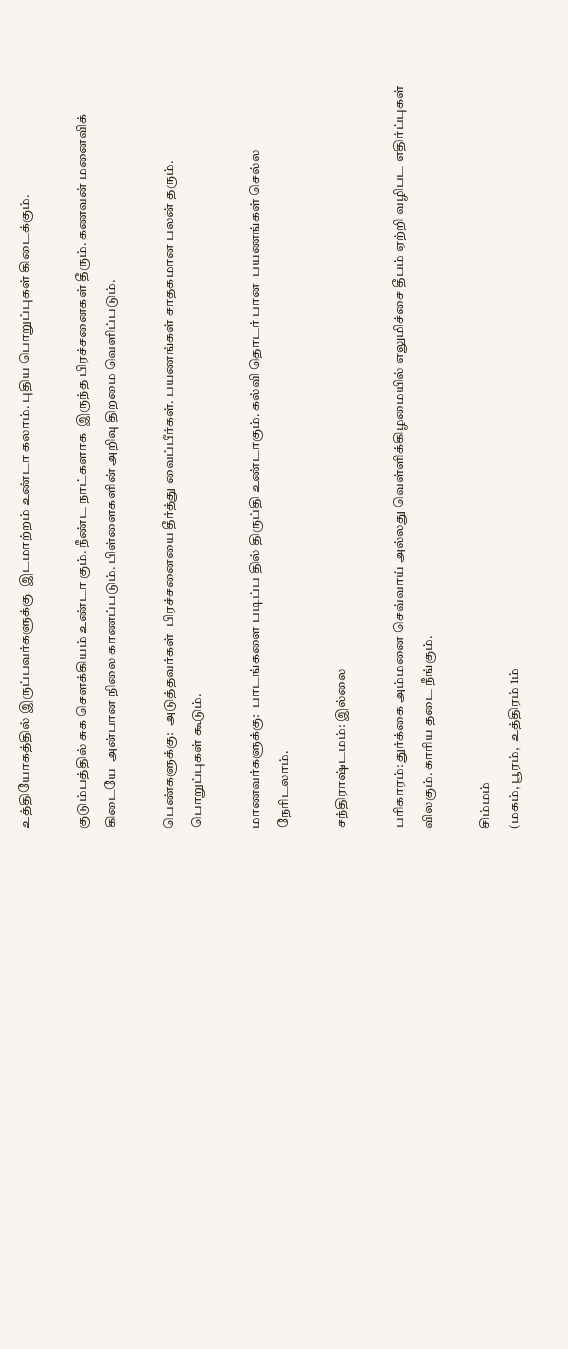உத்தியோகத்தில் இருப்பவர்களுக்கு  இடமாற்றம் உண்டா கலாம். புதிய பொறுப்புகள் கிடைக்கும்.

குடும்பத்தில் சுக சௌக்கியம் உண்டா கும். நீண்ட நாட்களாக  இருந்த பிரச்சனைகள் தீரும். கணவன் மனைவிக் கிடையே  அன்பான நிலை காணப்படும். பிள்ளைகளின் அறிவு திறமை வெளிப்படும்.

பெண்களுக்கு:  அடுத்தவர்கள்  பிரச்சனையை தீர்த்து வைப்பீர்கள். பயணங்கள் சாதகமான பலன் தரும். பொறுப்புகள் கூடும்.

மாணவர்களுக்கு:  பாடங்களை படிப்ப தில் திருப்தி உண்டாகும். கல்வி தொடர் பான  பயணங்கள் செல்ல நேரிடலாம்.

சந்திராஷ்டமம்: இல்லை

பரிகாரம்: துர்க்கை அம்மனை செவ்வாய் அல்லது வெள்ளிக்கிழமையில் எலுமிச்சை தீபம் ஏற்றி வழிபட எதிர்ப்புகள் விலகும். காரிய தடை நீங்கும்.

சிம்மம்
(மகம், பூரம்,  உத்திரம் 1ம்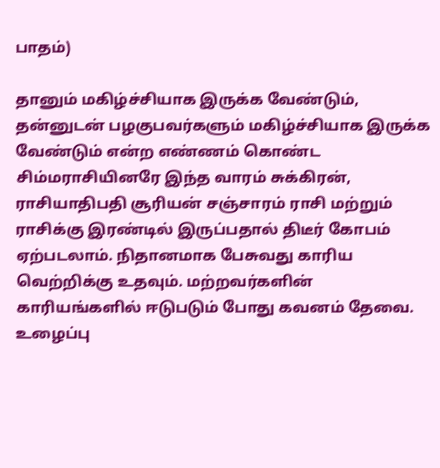பாதம்)

தானும் மகிழ்ச்சியாக இருக்க வேண்டும், தன்னுடன் பழகுபவர்களும் மகிழ்ச்சியாக இருக்க வேண்டும் என்ற எண்ணம் கொண்ட சிம்மராசியினரே இந்த வாரம் சுக்கிரன், ராசியாதிபதி சூரியன் சஞ்சாரம் ராசி மற்றும் ராசிக்கு இரண்டில் இருப்பதால் திடீர் கோபம் ஏற்படலாம். நிதானமாக பேசுவது காரிய வெற்றிக்கு உதவும். மற்றவர்களின்  காரியங்களில் ஈடுபடும் போது கவனம் தேவை.  உழைப்பு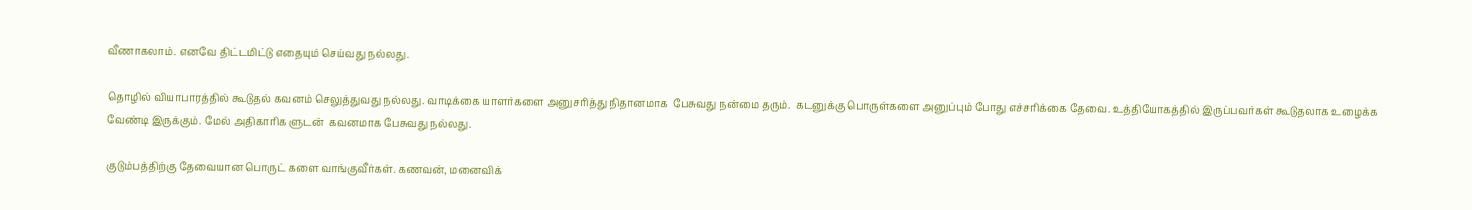வீணாகலாம். எனவே திட்டமிட்டு எதையும் செய்வது நல்லது.

தொழில் வியாபாரத்தில் கூடுதல் கவனம் செலுத்துவது நல்லது. வாடிக்கை யாளர்களை அனுசரித்து நிதானமாக  பேசுவது நன்மை தரும்.  கடனுக்கு பொருள்களை அனுப்பும் போது எச்சரிக்கை தேவை. உத்தியோகத்தில் இருப்பவர்கள் கூடுதலாக உழைக்க வேண்டி இருக்கும். மேல் அதிகாரிக ளுடன்  கவனமாக பேசுவது நல்லது.

குடும்பத்திற்கு தேவையான பொருட் களை வாங்குவீர்கள். கணவன், மனைவிக்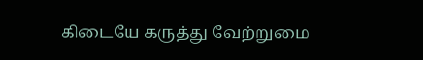கிடையே கருத்து வேற்றுமை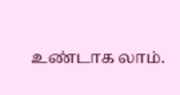உண்டாக லாம்.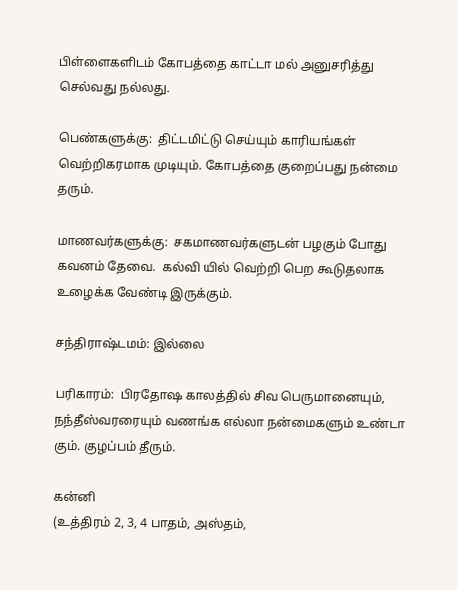பிள்ளைகளிடம் கோபத்தை காட்டா மல் அனுசரித்து செல்வது நல்லது.

பெண்களுக்கு:  திட்டமிட்டு செய்யும் காரியங்கள் வெற்றிகரமாக முடியும். கோபத்தை குறைப்பது நன்மை தரும்.

மாணவர்களுக்கு:  சகமாணவர்களுடன் பழகும் போது கவனம் தேவை.  கல்வி யில் வெற்றி பெற கூடுதலாக உழைக்க வேண்டி இருக்கும்.

சந்திராஷ்டமம்: இல்லை

பரிகாரம்:  பிரதோஷ காலத்தில் சிவ பெருமானையும், நந்தீஸ்வரரையும் வணங்க எல்லா நன்மைகளும் உண்டா கும். குழப்பம் தீரும்.

கன்னி
(உத்திரம் 2, 3, 4 பாதம், அஸ்தம்,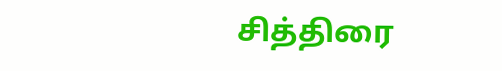சித்திரை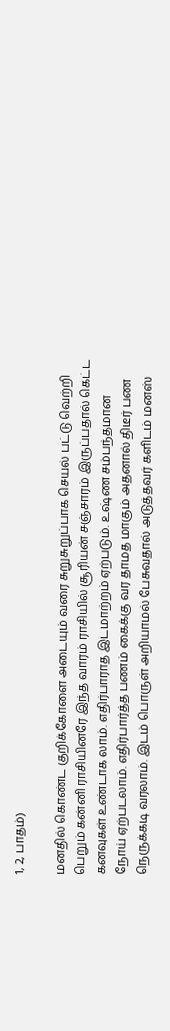1, 2, பாதம்)

மனதில் கொண்ட குறிக்கோளை அடையும் வரை சுறுசுறுப்பாக செயல் பட்டு வெற்றி பெறும் கன்னி ராசியினரே இந்த வாரம் ராசியில் சூரியன் சஞ்சாரம் இருப்பதால் கெட்ட கனவுகள் உண்டாக லாம். எதிர்பாராத இடமாற்றம் ஏற்படும். உஷ்ண சம்பந்தமான நோய் ஏற்படலாம். எதிர்பார்த்த பணம் கைக்கு வர தாமத மாகும் அதனால் திடீர் பண நெருக்கடி வரலாம். இடம் பொருள் அறியாமல் பேசுவதால் அடுத்தவர் களிடம் மனஸ்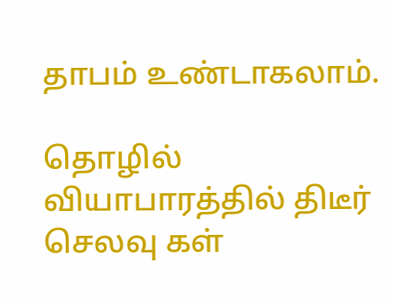தாபம் உண்டாகலாம்.

தொழில் வியாபாரத்தில் திடீர் செலவு கள்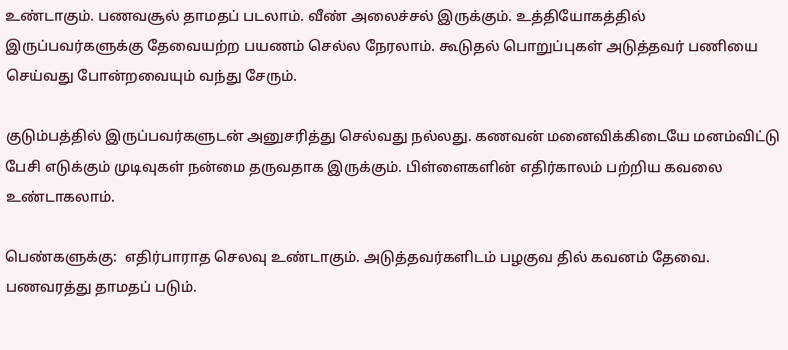உண்டாகும். பணவசூல் தாமதப் படலாம். வீண் அலைச்சல் இருக்கும். உத்தியோகத்தில் இருப்பவர்களுக்கு தேவையற்ற பயணம் செல்ல நேரலாம். கூடுதல் பொறுப்புகள் அடுத்தவர் பணியை செய்வது போன்றவையும் வந்து சேரும்.

குடும்பத்தில் இருப்பவர்களுடன் அனுசரித்து செல்வது நல்லது. கணவன் மனைவிக்கிடையே மனம்விட்டு பேசி எடுக்கும் முடிவுகள் நன்மை தருவதாக இருக்கும். பிள்ளைகளின் எதிர்காலம் பற்றிய கவலை உண்டாகலாம்.

பெண்களுக்கு:  எதிர்பாராத செலவு உண்டாகும். அடுத்தவர்களிடம் பழகுவ தில் கவனம் தேவை. பணவரத்து தாமதப் படும்.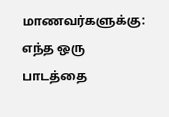மாணவர்களுக்கு:  எந்த ஒரு பாடத்தை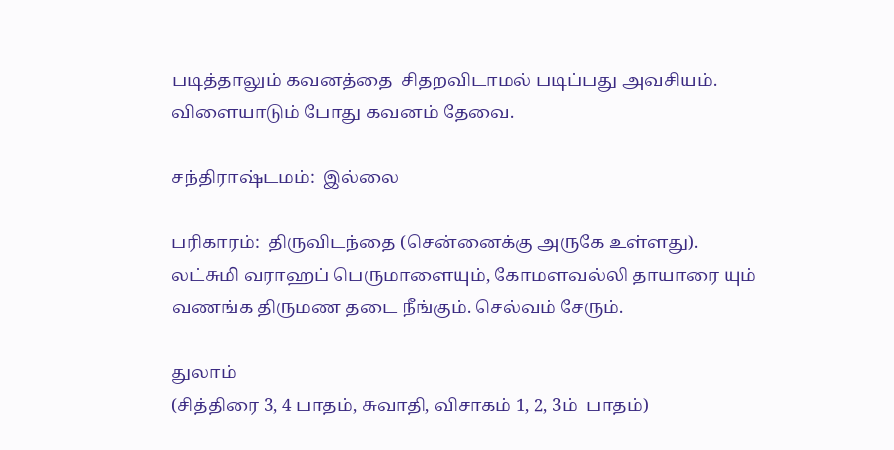படித்தாலும் கவனத்தை  சிதறவிடாமல் படிப்பது அவசியம். விளையாடும் போது கவனம் தேவை.

சந்திராஷ்டமம்:  இல்லை

பரிகாரம்:  திருவிடந்தை (சென்னைக்கு அருகே உள்ளது). லட்சுமி வராஹப் பெருமாளையும், கோமளவல்லி தாயாரை யும் வணங்க திருமண தடை நீங்கும். செல்வம் சேரும்.

துலாம்
(சித்திரை 3, 4 பாதம், சுவாதி, விசாகம் 1, 2, 3ம்  பாதம்)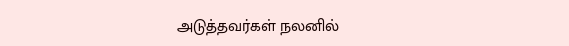அடுத்தவர்கள் நலனில்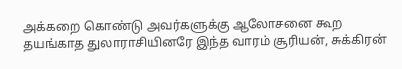அக்கறை கொண்டு அவர்களுக்கு ஆலோசனை கூற தயங்காத துலாராசியினரே இந்த வாரம் சூரியன், சுக்கிரன்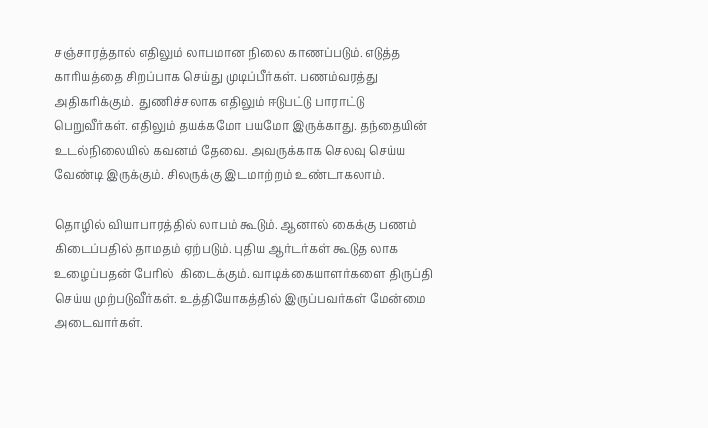சஞ்சாரத்தால் எதிலும் லாபமான நிலை காணப்படும். எடுத்த காரியத்தை சிறப்பாக செய்து முடிப்பீர்கள். பணம்வரத்து அதிகரிக்கும்.  துணிச்சலாக எதிலும் ஈடுபட்டு பாராட்டு பெறுவீர்கள். எதிலும் தயக்கமோ பயமோ இருக்காது. தந்தையின் உடல்நிலையில் கவனம் தேவை. அவருக்காக செலவு செய்ய வேண்டி இருக்கும். சிலருக்கு இடமாற்றம் உண்டாகலாம்.

தொழில் வியாபாரத்தில் லாபம் கூடும். ஆனால் கைக்கு பணம் கிடைப்பதில் தாமதம் ஏற்படும். புதிய ஆர்டர்கள் கூடுத லாக உழைப்பதன் பேரில்  கிடைக்கும். வாடிக்கையாளர்களை திருப்தி செய்ய முற்படுவீர்கள். உத்தியோகத்தில் இருப்பவர்கள் மேன்மை அடைவார்கள்.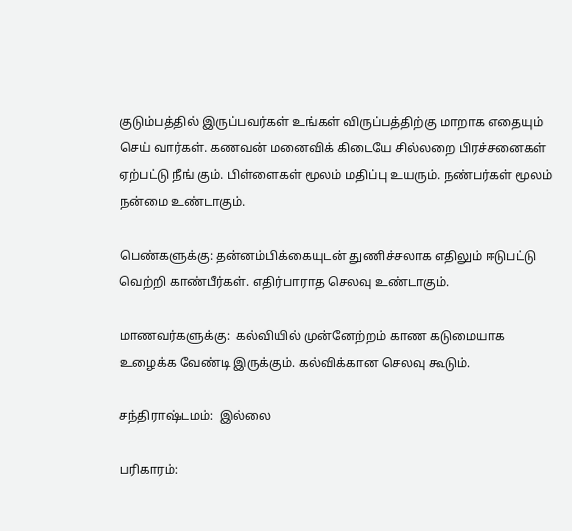குடும்பத்தில் இருப்பவர்கள் உங்கள் விருப்பத்திற்கு மாறாக எதையும் செய் வார்கள். கணவன் மனைவிக் கிடையே சில்லறை பிரச்சனைகள் ஏற்பட்டு நீங் கும். பிள்ளைகள் மூலம் மதிப்பு உயரும். நண்பர்கள் மூலம் நன்மை உண்டாகும்.

பெண்களுக்கு: தன்னம்பிக்கையுடன் துணிச்சலாக எதிலும் ஈடுபட்டு வெற்றி காண்பீர்கள். எதிர்பாராத செலவு உண்டாகும்.

மாணவர்களுக்கு:  கல்வியில் முன்னேற்றம் காண கடுமையாக உழைக்க வேண்டி இருக்கும். கல்விக்கான செலவு கூடும்.

சந்திராஷ்டமம்:  இல்லை

பரிகாரம்: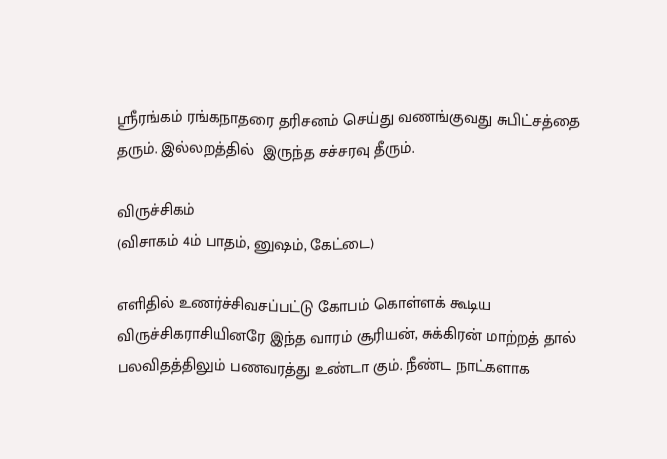ஸ்ரீரங்கம் ரங்கநாதரை தரிசனம் செய்து வணங்குவது சுபிட்சத்தை தரும். இல்லறத்தில்  இருந்த சச்சரவு தீரும்.

விருச்சிகம்
(விசாகம் 4ம் பாதம், னுஷம், கேட்டை)

எளிதில் உணர்ச்சிவசப்பட்டு கோபம் கொள்ளக் கூடிய விருச்சிகராசியினரே இந்த வாரம் சூரியன், சுக்கிரன் மாற்றத் தால் பலவிதத்திலும் பணவரத்து உண்டா கும். நீண்ட நாட்களாக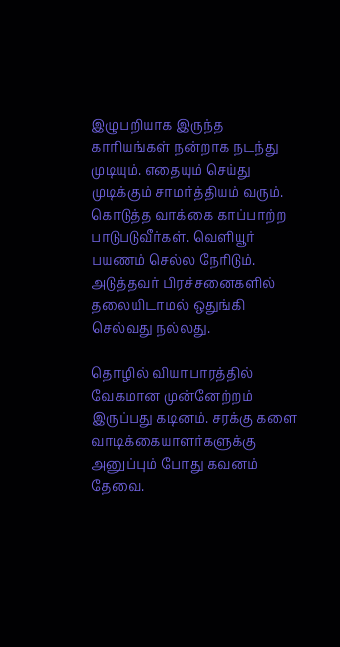இழுபறியாக இருந்த காரியங்கள் நன்றாக நடந்து முடியும். எதையும் செய்து முடிக்கும் சாமர்த்தியம் வரும். கொடுத்த வாக்கை காப்பாற்ற பாடுபடுவீர்கள். வெளியூர் பயணம் செல்ல நேரிடும். அடுத்தவர் பிரச்சனைகளில் தலையிடாமல் ஒதுங்கி செல்வது நல்லது.

தொழில் வியாபாரத்தில் வேகமான முன்னேற்றம் இருப்பது கடினம். சரக்கு களை வாடிக்கையாளர்களுக்கு அனுப்பும் போது கவனம் தேவை.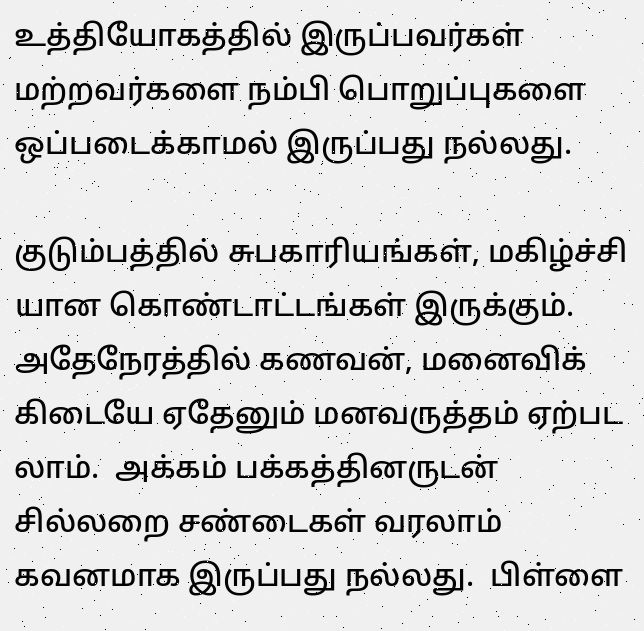உத்தியோகத்தில் இருப்பவர்கள் மற்றவர்களை நம்பி பொறுப்புகளை ஒப்படைக்காமல் இருப்பது நல்லது.

குடும்பத்தில் சுபகாரியங்கள், மகிழ்ச்சி யான கொண்டாட்டங்கள் இருக்கும். அதேநேரத்தில் கணவன், மனைவிக் கிடையே ஏதேனும் மனவருத்தம் ஏற்பட லாம்.  அக்கம் பக்கத்தினருடன் சில்லறை சண்டைகள் வரலாம் கவனமாக இருப்பது நல்லது.  பிள்ளை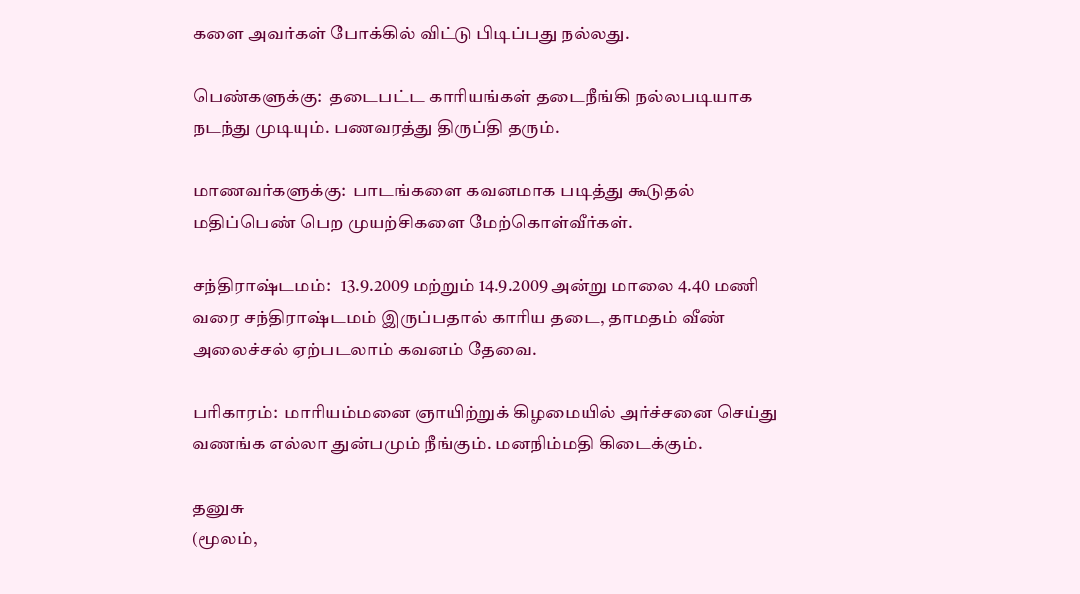களை அவர்கள் போக்கில் விட்டு பிடிப்பது நல்லது.

பெண்களுக்கு:  தடைபட்ட காரியங்கள் தடைநீங்கி நல்லபடியாக நடந்து முடியும். பணவரத்து திருப்தி தரும்.

மாணவர்களுக்கு:  பாடங்களை கவனமாக படித்து கூடுதல் மதிப்பெண் பெற முயற்சிகளை மேற்கொள்வீர்கள்.

சந்திராஷ்டமம்:   13.9.2009 மற்றும் 14.9.2009 அன்று மாலை 4.40 மணி வரை சந்திராஷ்டமம் இருப்பதால் காரிய தடை, தாமதம் வீண் அலைச்சல் ஏற்படலாம் கவனம் தேவை.

பரிகாரம்:  மாரியம்மனை ஞாயிற்றுக் கிழமையில் அர்ச்சனை செய்து வணங்க எல்லா துன்பமும் நீங்கும். மனநிம்மதி கிடைக்கும்.

தனுசு
(மூலம்,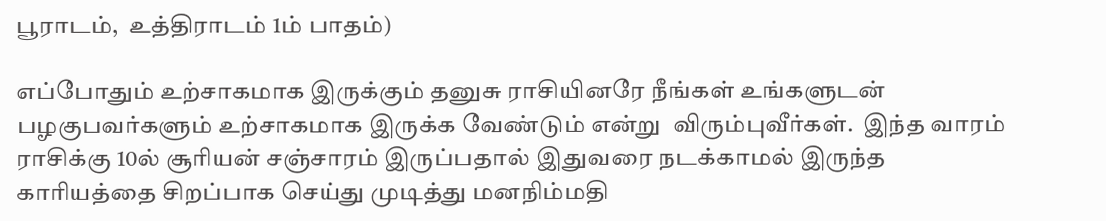பூராடம்,  உத்திராடம் 1ம் பாதம்)

எப்போதும் உற்சாகமாக இருக்கும் தனுசு ராசியினரே நீங்கள் உங்களுடன் பழகுபவர்களும் உற்சாகமாக இருக்க வேண்டும் என்று  விரும்புவீர்கள்.  இந்த வாரம் ராசிக்கு 10ல் சூரியன் சஞ்சாரம் இருப்பதால் இதுவரை நடக்காமல் இருந்த காரியத்தை சிறப்பாக செய்து முடித்து மனநிம்மதி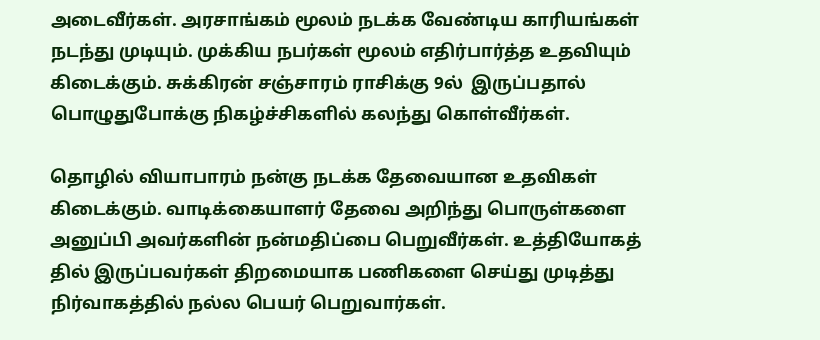அடைவீர்கள். அரசாங்கம் மூலம் நடக்க வேண்டிய காரியங்கள் நடந்து முடியும். முக்கிய நபர்கள் மூலம் எதிர்பார்த்த உதவியும் கிடைக்கும். சுக்கிரன் சஞ்சாரம் ராசிக்கு 9ல்  இருப்பதால் பொழுதுபோக்கு நிகழ்ச்சிகளில் கலந்து கொள்வீர்கள்.

தொழில் வியாபாரம் நன்கு நடக்க தேவையான உதவிகள் கிடைக்கும். வாடிக்கையாளர் தேவை அறிந்து பொருள்களை  அனுப்பி அவர்களின் நன்மதிப்பை பெறுவீர்கள். உத்தியோகத் தில் இருப்பவர்கள் திறமையாக பணிகளை செய்து முடித்து நிர்வாகத்தில் நல்ல பெயர் பெறுவார்கள்.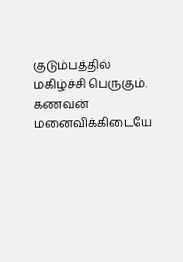குடும்பத்தில் மகிழ்ச்சி பெருகும். கணவன் மனைவிக்கிடையே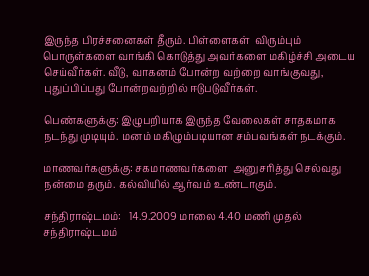இருந்த பிரச்சனைகள் தீரும். பிள்ளைகள்  விரும்பும் பொருள்களை வாங்கி கொடுத்து அவர்களை மகிழ்ச்சி அடைய செய்வீர்கள். வீடு, வாகனம் போன்ற வற்றை வாங்குவது, புதுப்பிப்பது போன்றவற்றில் ஈடுபடுவீர்கள்.

பெண்களுக்கு: இழுபறியாக இருந்த வேலைகள் சாதகமாக நடந்து முடியும். மனம் மகிழும்படியான சம்பவங்கள் நடக்கும்.

மாணவர்களுக்கு: சகமாணவர்களை  அனுசரித்து செல்வது நன்மை தரும். கல்வியில் ஆர்வம் உண்டாகும்.

சந்திராஷ்டமம்:   14.9.2009 மாலை 4.40 மணி முதல் சந்திராஷ்டமம்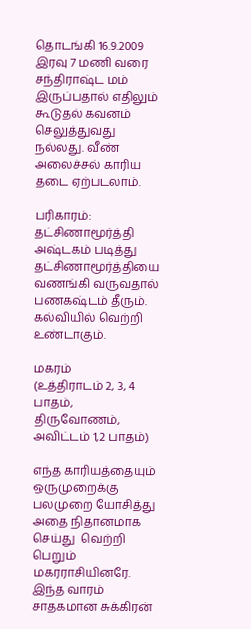தொடங்கி 16.9.2009 இரவு 7 மணி வரை சந்திராஷ்ட மம் இருப்பதால் எதிலும் கூடுதல் கவனம் செலுத்துவது நல்லது. வீண் அலைச்சல் காரிய தடை ஏற்படலாம்.

பரிகாரம்: தட்சிணாமூர்த்தி அஷ்டகம் படித்து தட்சிணாமூர்த்தியை வணங்கி வருவதால் பணகஷ்டம் தீரும். கல்வியில் வெற்றி உண்டாகும்.

மகரம்
(உத்திராடம் 2, 3, 4 பாதம்,  திருவோணம், அவிட்டம் 1,2 பாதம்)

எந்த காரியத்தையும் ஒருமுறைக்கு பலமுறை யோசித்து அதை நிதானமாக செய்து  வெற்றி பெறும் மகரராசியினரே. இந்த வாரம் சாதகமான சுக்கிரன்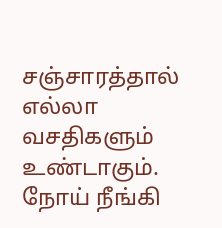சஞ்சாரத்தால் எல்லா வசதிகளும் உண்டாகும். நோய் நீங்கி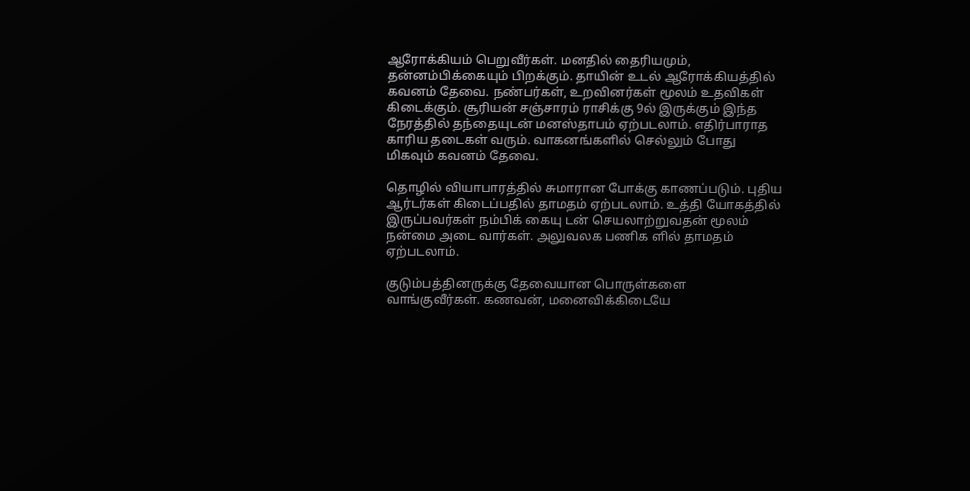ஆரோக்கியம் பெறுவீர்கள். மனதில் தைரியமும், தன்னம்பிக்கையும் பிறக்கும். தாயின் உடல் ஆரோக்கியத்தில்  கவனம் தேவை. நண்பர்கள், உறவினர்கள் மூலம் உதவிகள் கிடைக்கும். சூரியன் சஞ்சாரம் ராசிக்கு 9ல் இருக்கும் இந்த நேரத்தில் தந்தையுடன் மனஸ்தாபம் ஏற்படலாம். எதிர்பாராத காரிய தடைகள் வரும். வாகனங்களில் செல்லும் போது மிகவும் கவனம் தேவை.

தொழில் வியாபாரத்தில் சுமாரான போக்கு காணப்படும். புதிய ஆர்டர்கள் கிடைப்பதில் தாமதம் ஏற்படலாம். உத்தி யோகத்தில்  இருப்பவர்கள் நம்பிக் கையு டன் செயலாற்றுவதன் மூலம் நன்மை அடை வார்கள். அலுவலக பணிக ளில் தாமதம் ஏற்படலாம்.

குடும்பத்தினருக்கு தேவையான பொருள்களை வாங்குவீர்கள். கணவன், மனைவிக்கிடையே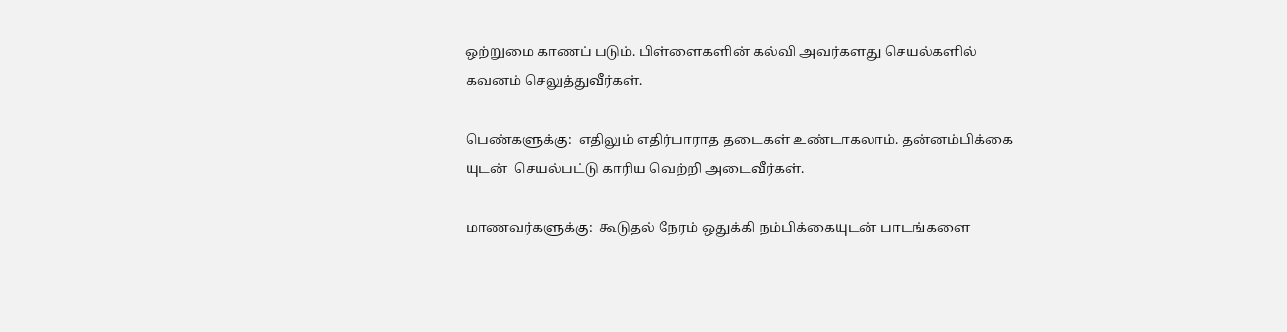ஒற்றுமை காணப் படும். பிள்ளைகளின் கல்வி அவர்களது செயல்களில் கவனம் செலுத்துவீர்கள்.

பெண்களுக்கு:  எதிலும் எதிர்பாராத தடைகள் உண்டாகலாம். தன்னம்பிக்கை யுடன்  செயல்பட்டு காரிய வெற்றி அடைவீர்கள்.

மாணவர்களுக்கு:  கூடுதல் நேரம் ஒதுக்கி நம்பிக்கையுடன் பாடங்களை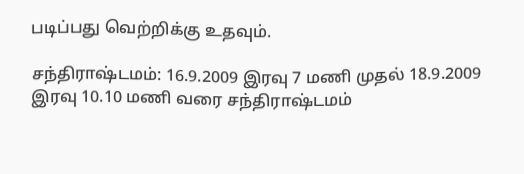படிப்பது வெற்றிக்கு உதவும்.

சந்திராஷ்டமம்: 16.9.2009 இரவு 7 மணி முதல் 18.9.2009 இரவு 10.10 மணி வரை சந்திராஷ்டமம்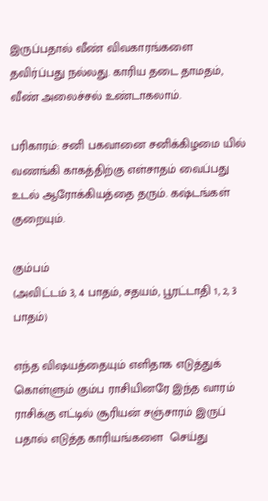இருப்பதால் வீண் விவகாரங்களை  தவிர்ப்பது நல்லது. காரிய தடை தாமதம், வீண் அலைச்சல் உண்டாகலாம்.

பரிகாரம்: சனி பகவானை சனிக்கிழமை யில் வணங்கி காகத்திற்கு எள்சாதம் வைப்பது உடல் ஆரோக்கியத்தை தரும். கஷ்டங்கள் குறையும்.

கும்பம்
(அவிட்டம் 3, 4 பாதம், சதயம், பூரட்டாதி 1, 2, 3  பாதம்)

எந்த விஷயத்தையும் எளிதாக எடுத்துக் கொள்ளும் கும்ப ராசியினரே இந்த வாரம் ராசிக்கு எட்டில் சூரியன் சஞ்சாரம் இருப் பதால் எடுத்த காரியங்களை  செய்து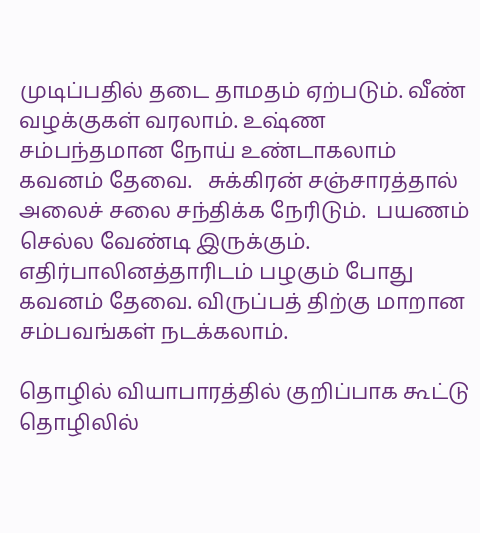முடிப்பதில் தடை தாமதம் ஏற்படும். வீண் வழக்குகள் வரலாம். உஷ்ண சம்பந்தமான நோய் உண்டாகலாம் கவனம் தேவை.   சுக்கிரன் சஞ்சாரத்தால் அலைச் சலை சந்திக்க நேரிடும்.  பயணம் செல்ல வேண்டி இருக்கும். எதிர்பாலினத்தாரிடம் பழகும் போது கவனம் தேவை. விருப்பத் திற்கு மாறான சம்பவங்கள் நடக்கலாம்.

தொழில் வியாபாரத்தில் குறிப்பாக கூட்டு தொழிலில்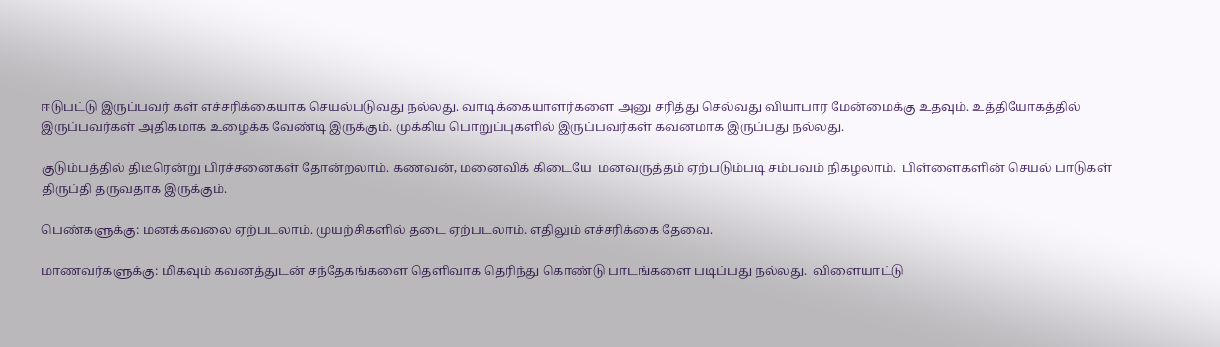ஈடுபட்டு இருப்பவர் கள் எச்சரிக்கையாக செயல்படுவது நல்லது. வாடிக்கையாளர்களை அனு சரித்து செல்வது வியாபார மேன்மைக்கு உதவும். உத்தியோகத்தில்
இருப்பவர்கள் அதிகமாக உழைக்க வேண்டி இருக்கும். முக்கிய பொறுப்புகளில் இருப்பவர்கள் கவனமாக இருப்பது நல்லது.

குடும்பத்தில் திடீரென்று பிரச்சனைகள் தோன்றலாம். கணவன், மனைவிக் கிடையே  மனவருத்தம் ஏற்படும்படி சம்பவம் நிகழலாம்.  பிள்ளைகளின் செயல் பாடுகள் திருப்தி தருவதாக இருக்கும்.

பெண்களுக்கு: மனக்கவலை ஏற்படலாம். முயற்சிகளில் தடை ஏற்படலாம். எதிலும் எச்சரிக்கை தேவை.

மாணவர்களுக்கு: மிகவும் கவனத்துடன் சந்தேகங்களை தெளிவாக தெரிந்து கொண்டு பாடங்களை படிப்பது நல்லது.  விளையாட்டு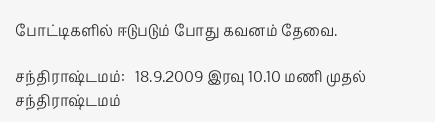போட்டிகளில் ஈடுபடும் போது கவனம் தேவை.

சந்திராஷ்டமம்:   18.9.2009 இரவு 10.10 மணி முதல் சந்திராஷ்டமம்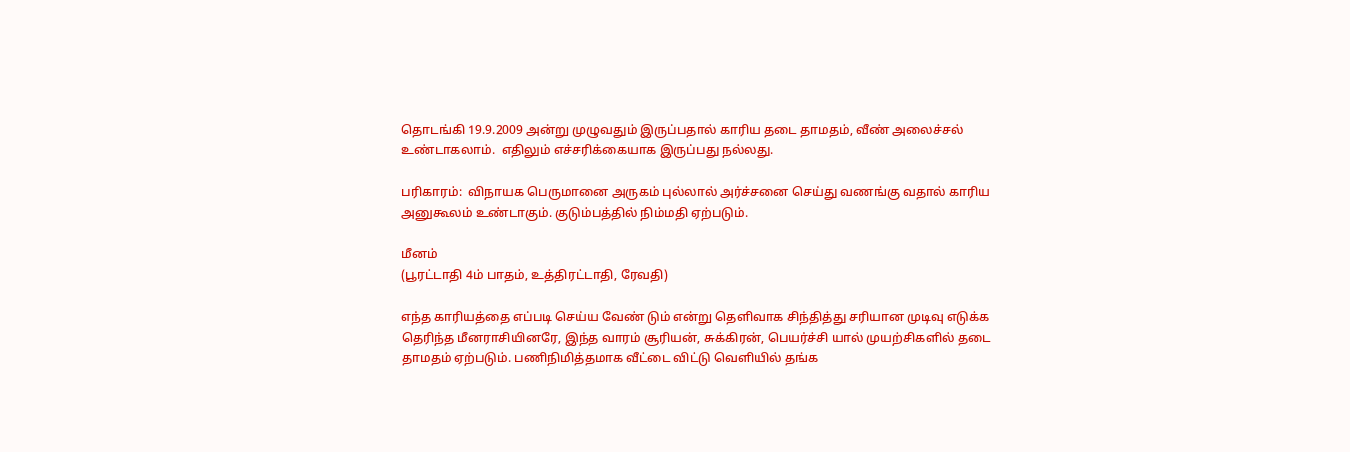தொடங்கி 19.9.2009 அன்று முழுவதும் இருப்பதால் காரிய தடை தாமதம், வீண் அலைச்சல் உண்டாகலாம்.  எதிலும் எச்சரிக்கையாக இருப்பது நல்லது.

பரிகாரம்:  விநாயக பெருமானை அருகம் புல்லால் அர்ச்சனை செய்து வணங்கு வதால் காரிய அனுகூலம் உண்டாகும். குடும்பத்தில் நிம்மதி ஏற்படும்.

மீனம்
(பூரட்டாதி 4ம் பாதம், உத்திரட்டாதி, ரேவதி)

எந்த காரியத்தை எப்படி செய்ய வேண் டும் என்று தெளிவாக சிந்தித்து சரியான முடிவு எடுக்க தெரிந்த மீனராசியினரே, இந்த வாரம் சூரியன், சுக்கிரன், பெயர்ச்சி யால் முயற்சிகளில் தடை தாமதம் ஏற்படும். பணிநிமித்தமாக வீட்டை விட்டு வெளியில் தங்க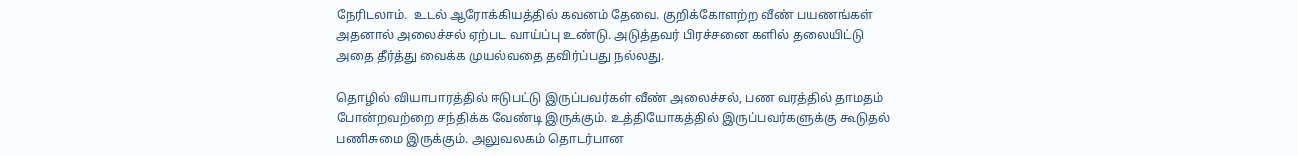நேரிடலாம்.  உடல் ஆரோக்கியத்தில் கவனம் தேவை. குறிக்கோளற்ற வீண் பயணங்கள் அதனால் அலைச்சல் ஏற்பட வாய்ப்பு உண்டு. அடுத்தவர் பிரச்சனை களில் தலையிட்டு அதை தீர்த்து வைக்க முயல்வதை தவிர்ப்பது நல்லது.

தொழில் வியாபாரத்தில் ஈடுபட்டு இருப்பவர்கள் வீண் அலைச்சல், பண வரத்தில் தாமதம் போன்றவற்றை சந்திக்க வேண்டி இருக்கும். உத்தியோகத்தில் இருப்பவர்களுக்கு கூடுதல் பணிசுமை இருக்கும். அலுவலகம் தொடர்பான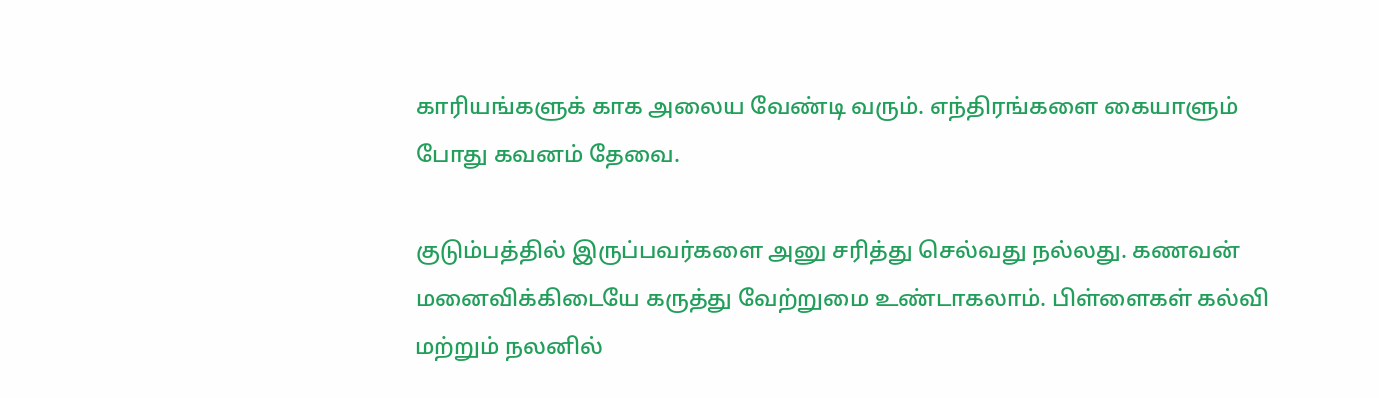காரியங்களுக் காக அலைய வேண்டி வரும். எந்திரங்களை கையாளும் போது கவனம் தேவை.

குடும்பத்தில் இருப்பவர்களை அனு சரித்து செல்வது நல்லது. கணவன் மனைவிக்கிடையே கருத்து வேற்றுமை உண்டாகலாம். பிள்ளைகள் கல்வி மற்றும் நலனில்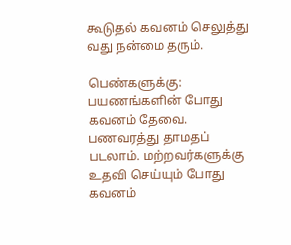கூடுதல் கவனம் செலுத்து வது நன்மை தரும்.

பெண்களுக்கு:  பயணங்களின் போது கவனம் தேவை. பணவரத்து தாமதப் படலாம். மற்றவர்களுக்கு உதவி செய்யும் போது கவனம்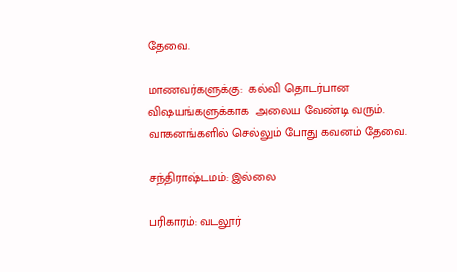தேவை.

மாணவர்களுக்கு:  கல்வி தொடர்பான விஷயங்களுக்காக  அலைய வேண்டி வரும். வாகனங்களில் செல்லும் போது கவனம் தேவை.

சந்திராஷ்டமம்: இல்லை

பரிகாரம்: வடலூர்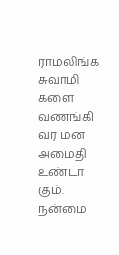ராமலிங்க சுவாமி களை வணங்கி வர மன அமைதி உண்டா கும். நன்மை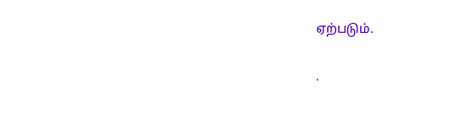ஏற்படும்.

.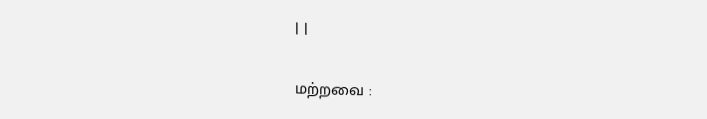| |

மற்றவை :